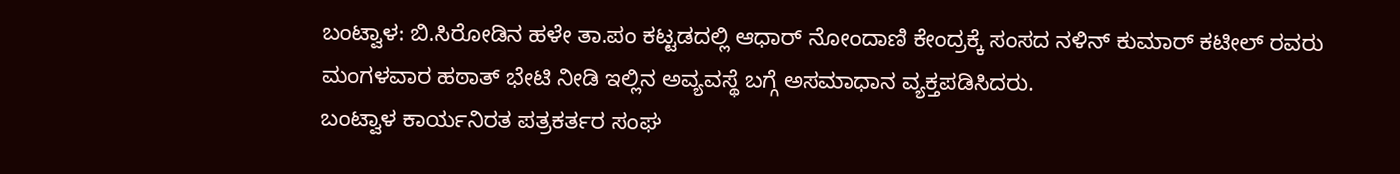ಬಂಟ್ವಾಳ: ಬಿ.ಸಿರೋಡಿನ ಹಳೇ ತಾ.ಪಂ ಕಟ್ಟಡದಲ್ಲಿ ಆಧಾರ್ ನೋಂದಾಣಿ ಕೇಂದ್ರಕ್ಕೆ ಸಂಸದ ನಳಿನ್ ಕುಮಾರ್ ಕಟೀಲ್ ರವರು ಮಂಗಳವಾರ ಹಠಾತ್ ಭೇಟಿ ನೀಡಿ ಇಲ್ಲಿನ ಅವ್ಯವಸ್ಥೆ ಬಗ್ಗೆ ಅಸಮಾಧಾನ ವ್ಯಕ್ತಪಡಿಸಿದರು.
ಬಂಟ್ವಾಳ ಕಾರ್ಯನಿರತ ಪತ್ರಕರ್ತರ ಸಂಘ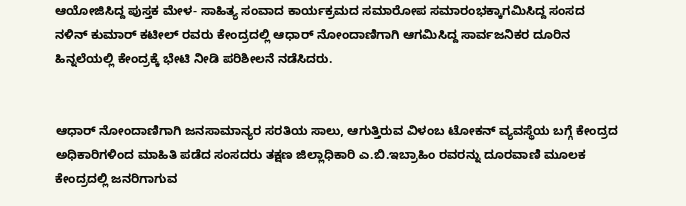ಆಯೋಜಿಸಿದ್ದ ಪುಸ್ತಕ ಮೇಳ- ಸಾಹಿತ್ಯ ಸಂವಾದ ಕಾರ್ಯಕ್ರಮದ ಸಮಾರೋಪ ಸಮಾರಂಭಕ್ಕಾಗಮಿಸಿದ್ದ ಸಂಸದ ನಳಿನ್ ಕುಮಾರ್ ಕಟೀಲ್ ರವರು ಕೇಂದ್ರದಲ್ಲಿ ಆಧಾರ್ ನೋಂದಾಣಿಗಾಗಿ ಆಗಮಿಸಿದ್ದ ಸಾರ್ವಜನಿಕರ ದೂರಿನ ಹಿನ್ನಲೆಯಲ್ಲಿ ಕೇಂದ್ರಕ್ಕೆ ಭೇಟಿ ನೀಡಿ ಪರಿಶೀಲನೆ ನಡೆಸಿದರು.


ಆಧಾರ್ ನೋಂದಾಣಿಗಾಗಿ ಜನಸಾಮಾನ್ಯರ ಸರತಿಯ ಸಾಲು, ಆಗುತ್ತಿರುವ ವಿಳಂಬ ಟೋಕನ್ ವ್ಯವಸ್ಥೆಯ ಬಗ್ಗೆ ಕೇಂದ್ರದ ಅಧಿಕಾರಿಗಳಿಂದ ಮಾಹಿತಿ ಪಡೆದ ಸಂಸದರು ತಕ್ಷಣ ಜಿಲ್ಲಾಧಿಕಾರಿ ಎ.ಬಿ.ಇಬ್ರಾಹಿಂ ರವರನ್ನು ದೂರವಾಣಿ ಮೂಲಕ ಕೇಂದ್ರದಲ್ಲಿ ಜನರಿಗಾಗುವ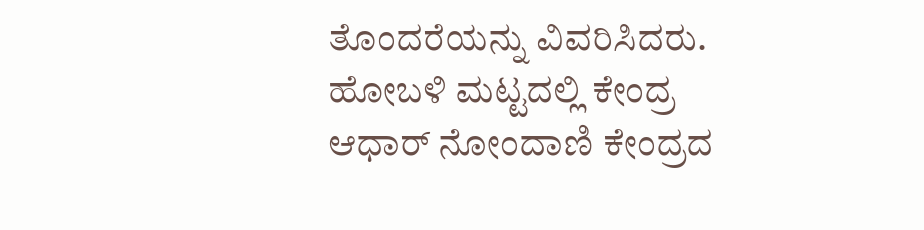ತೊಂದರೆಯನ್ನು ವಿವರಿಸಿದರು.
ಹೋಬಳಿ ಮಟ್ಟದಲ್ಲಿ ಕೇಂದ್ರ
ಆಧಾರ್ ನೋಂದಾಣಿ ಕೇಂದ್ರದ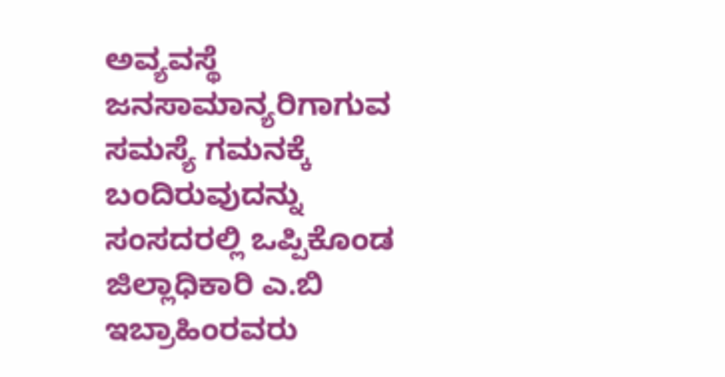ಅವ್ಯವಸ್ಥೆ ಜನಸಾಮಾನ್ಯರಿಗಾಗುವ ಸಮಸ್ಯೆ ಗಮನಕ್ಕೆ ಬಂದಿರುವುದನ್ನು ಸಂಸದರಲ್ಲಿ ಒಪ್ಪಿಕೊಂಡ ಜಿಲ್ಲಾಧಿಕಾರಿ ಎ.ಬಿ ಇಬ್ರಾಹಿಂರವರು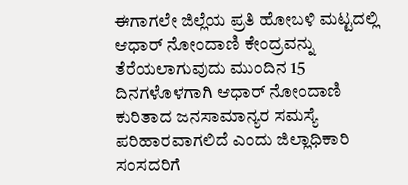ಈಗಾಗಲೇ ಜಿಲ್ಲೆಯ ಪ್ರತಿ ಹೋಬಳಿ ಮಟ್ಟದಲ್ಲಿ ಆಧಾರ್ ನೋಂದಾಣಿ ಕೇಂದ್ರವನ್ನು ತೆರೆಯಲಾಗುವುದು ಮುಂದಿನ 15 ದಿನಗಳೊಳಗಾಗಿ ಆಧಾರ್ ನೋಂದಾಣಿ ಕುರಿತಾದ ಜನಸಾಮಾನ್ಯರ ಸಮಸ್ಯೆ ಪರಿಹಾರವಾಗಲಿದೆ ಎಂದು ಜಿಲ್ಲಾಧಿಕಾರಿ ಸಂಸದರಿಗೆ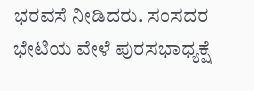ಭರವಸೆ ನೀಡಿದರು. ಸಂಸದರ ಭೇಟಿಯ ವೇಳೆ ಪುರಸಭಾಧ್ಯಕ್ಷೆ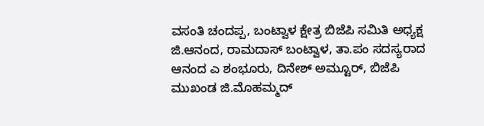ವಸಂತಿ ಚಂದಪ್ಪ, ಬಂಟ್ವಾಳ ಕ್ಷೇತ್ರ ಬಿಜೆಪಿ ಸಮಿತಿ ಅಧ್ಯಕ್ಷ ಜಿ.ಆನಂದ, ರಾಮದಾಸ್ ಬಂಟ್ವಾಳ, ತಾ.ಪಂ ಸದಸ್ಯರಾದ ಆನಂದ ಎ ಶಂಭೂರು, ದಿನೇಶ್ ಅಮ್ಟೂರ್, ಬಿಜೆಪಿ ಮುಖಂಡ ಜಿ.ಮೊಹಮ್ಮದ್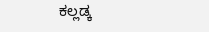ಕಲ್ಲಡ್ಕ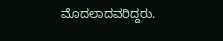ಮೊದಲಾದವರಿದ್ದರು.